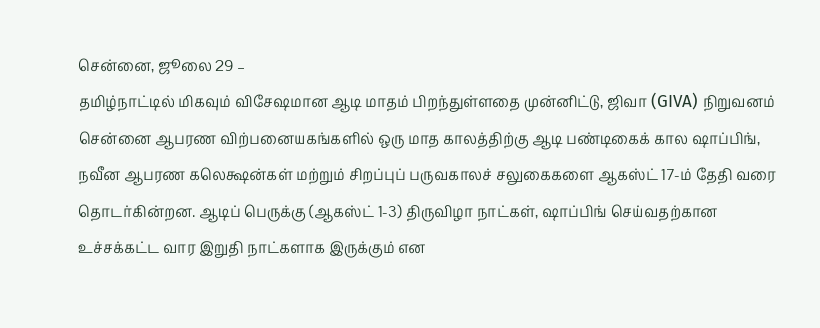சென்னை, ஜூலை 29 –
தமிழ்நாட்டில் மிகவும் விசேஷமான ஆடி மாதம் பிறந்துள்ளதை முன்னிட்டு, ஜிவா (GIVA) நிறுவனம் சென்னை ஆபரண விற்பனையகங்களில் ஒரு மாத காலத்திற்கு ஆடி பண்டிகைக் கால ஷாப்பிங், நவீன ஆபரண கலெக்ஷன்கள் மற்றும் சிறப்புப் பருவகாலச் சலுகைகளை ஆகஸ்ட் 17-ம் தேதி வரை தொடர்கின்றன. ஆடிப் பெருக்கு (ஆகஸ்ட் 1-3) திருவிழா நாட்கள், ஷாப்பிங் செய்வதற்கான உச்சக்கட்ட வார இறுதி நாட்களாக இருக்கும் என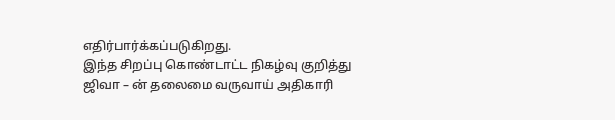எதிர்பார்க்கப்படுகிறது.
இந்த சிறப்பு கொண்டாட்ட நிகழ்வு குறித்து ஜிவா – ன் தலைமை வருவாய் அதிகாரி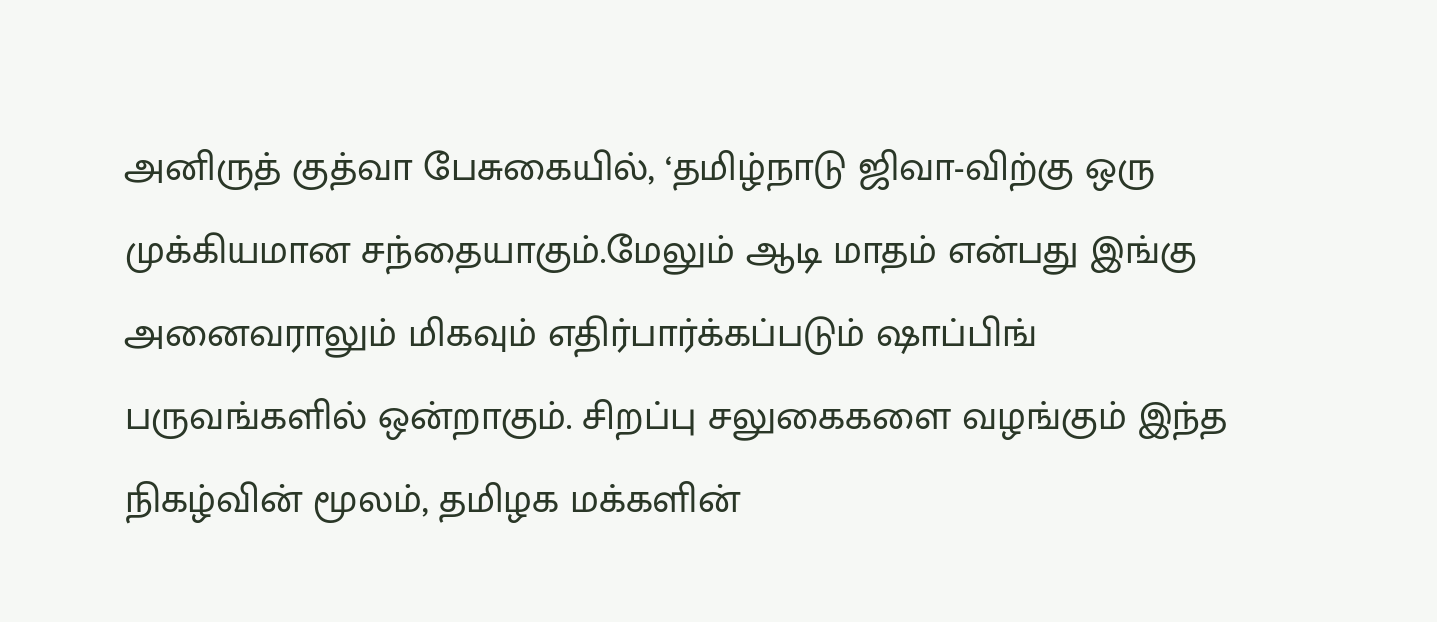அனிருத் குத்வா பேசுகையில், ‘தமிழ்நாடு ஜிவா-விற்கு ஒரு முக்கியமான சந்தையாகும்.மேலும் ஆடி மாதம் என்பது இங்கு அனைவராலும் மிகவும் எதிர்பார்க்கப்படும் ஷாப்பிங் பருவங்களில் ஒன்றாகும். சிறப்பு சலுகைகளை வழங்கும் இந்த நிகழ்வின் மூலம், தமிழக மக்களின்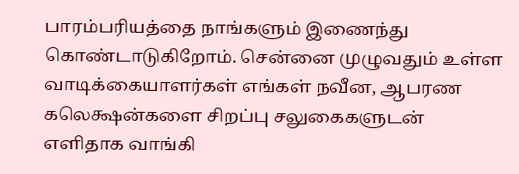பாரம்பரியத்தை நாங்களும் இணைந்து கொண்டாடுகிறோம். சென்னை முழுவதும் உள்ள வாடிக்கையாளர்கள் எங்கள் நவீன, ஆபரண கலெக்ஷன்களை சிறப்பு சலுகைகளுடன் எளிதாக வாங்கி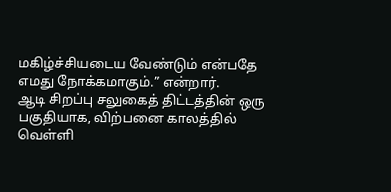மகிழ்ச்சியடைய வேண்டும் என்பதே எமது நோக்கமாகும்.” என்றார்.
ஆடி சிறப்பு சலுகைத் திட்டத்தின் ஒரு பகுதியாக, விற்பனை காலத்தில் வெள்ளி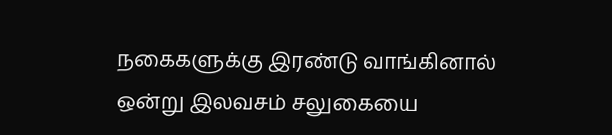நகைகளுக்கு இரண்டு வாங்கினால் ஒன்று இலவசம் சலுகையை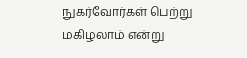நுகர்வோர்கள் பெற்று மகிழலாம் என்று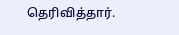தெரிவித்தார்.